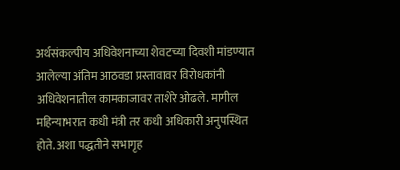अर्थसंकल्पीय अधिवेशनाच्या शेवटच्या दिवशी मांडण्यात आलेल्या अंतिम आठवडा प्रस्तावावर विरोधकांनी अधिवेशनातील कामकाजावर ताशेरे ओढले. मागील महिन्याभरात कधी मंत्री तर कधी अधिकारी अनुपस्थित होते. अशा पद्धतीने सभागृह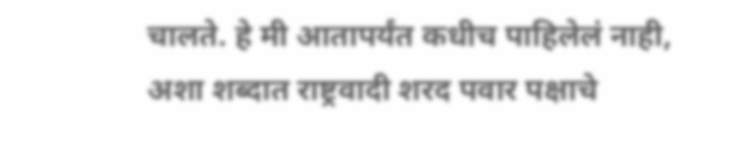चालते. हे मी आतापर्यंत कधीच पाहिलेलं नाही, अशा शब्दात राष्ट्रवादी शरद पवार पक्षाचे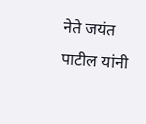नेते जयंत पाटील यांनी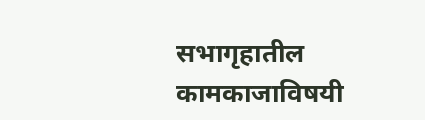सभागृहातील कामकाजाविषयी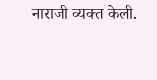नाराजी व्यक्त केली.